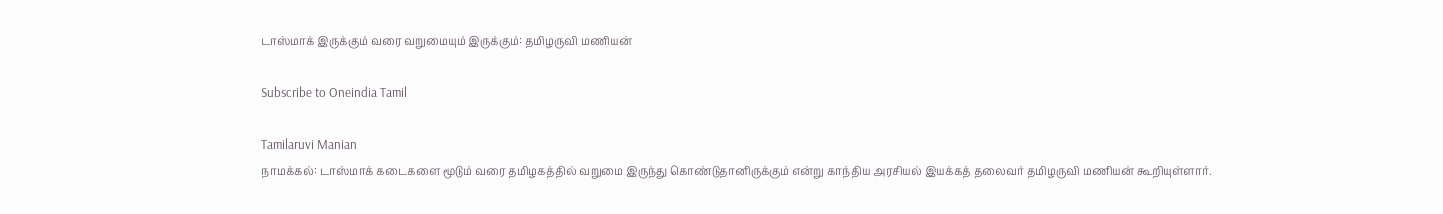டாஸ்மாக் இருக்கும் வரை வறுமையும் இருக்கும்: தமிழருவி மணியன்

Subscribe to Oneindia Tamil

Tamilaruvi Manian
நாமக்கல்: டாஸ்மாக் கடைகளை மூடும் வரை தமிழகத்தில் வறுமை இருந்து கொண்டுதானிருக்கும் என்று காந்திய அரசியல் இயக்கத் தலைவர் தமிழருவி மணியன் கூறியுள்ளார்.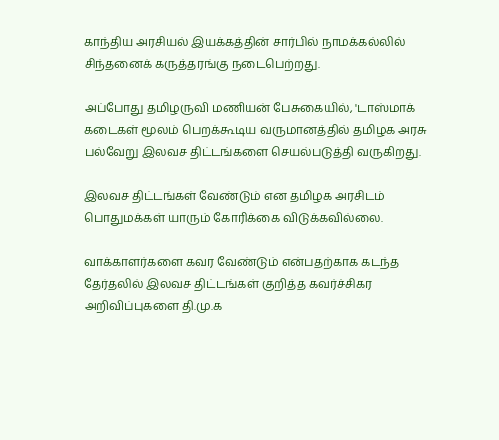காந்திய அரசியல் இயக்கத்தின் சார்பில் நாமக்கல்லில் சிந்தனைக் கருத்தரங்கு நடைபெற்றது.

அப்போது தமிழருவி மணியன் பேசுகையில், 'டாஸ்மாக் கடைகள் மூலம் பெறக்கூடிய வருமானத்தில் தமிழக அரசு பல்வேறு இலவச திட்டங்களை செயல்படுத்தி வருகிறது.

இலவச திட்டங்கள் வேண்டும் என தமிழக அரசிடம் பொதுமக்கள் யாரும் கோரிக்கை விடுக்கவில்லை.

வாக்காளர்களை கவர வேண்டும் என்பதற்காக கடந்த தேர்தலில் இலவச திட்டங்கள் குறித்த கவர்ச்சிகர அறிவிப்புகளை தி.மு.க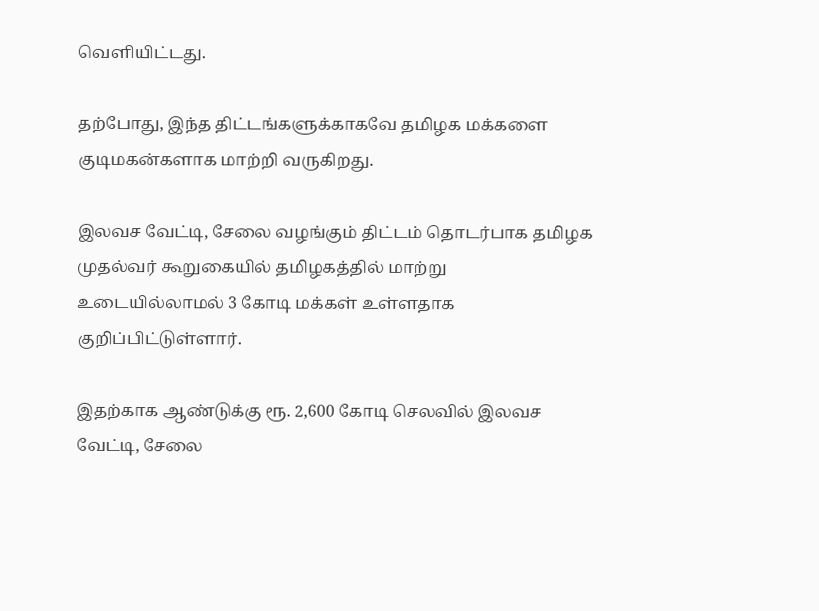வெளியிட்டது.

தற்போது, இந்த திட்டங்களுக்காகவே தமிழக மக்களை குடிமகன்களாக மாற்றி வருகிறது.

இலவச வேட்டி, சேலை வழங்கும் திட்டம் தொடர்பாக தமிழக முதல்வர் கூறுகையில் தமிழகத்தில் மாற்று உடையில்லாமல் 3 கோடி மக்கள் உள்ளதாக குறிப்பிட்டுள்ளார்.

இதற்காக ஆண்டுக்கு ரூ. 2,600 கோடி செலவில் இலவச வேட்டி, சேலை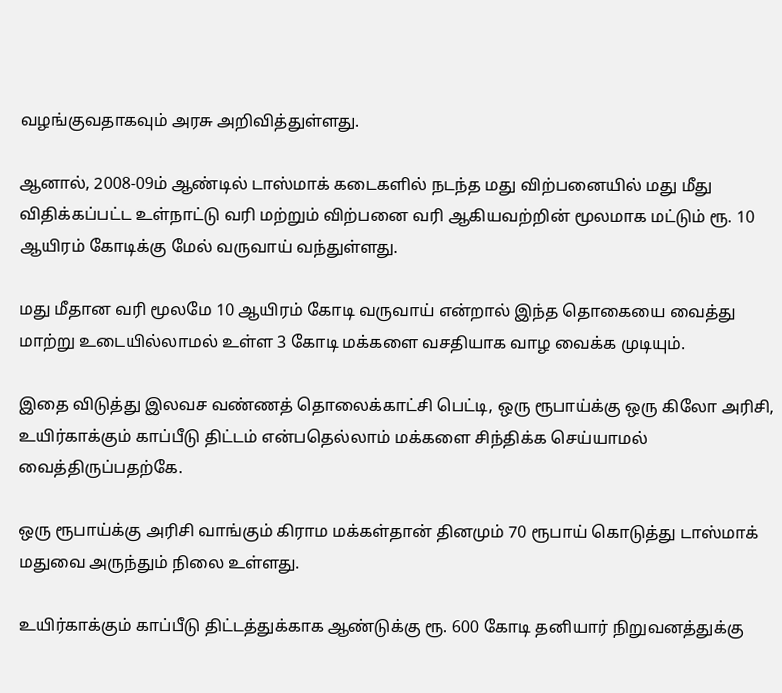வழங்குவதாகவும் அரசு அறிவித்துள்ளது.

ஆனால், 2008-09ம் ஆண்டில் டாஸ்மாக் கடைகளில் நடந்த மது விற்பனையில் மது மீது விதிக்கப்பட்ட உள்நாட்டு வரி மற்றும் விற்பனை வரி ஆகியவற்றின் மூலமாக மட்டும் ரூ. 10 ஆயிரம் கோடிக்கு மேல் வருவாய் வந்துள்ளது.

மது மீதான வரி மூலமே 10 ஆயிரம் கோடி வருவாய் என்றால் இந்த தொகையை வைத்து மாற்று உடையில்லாமல் உள்ள 3 கோடி மக்களை வசதியாக வாழ வைக்க முடியும்.

இதை விடுத்து இலவச வண்ணத் தொலைக்காட்சி பெட்டி, ஒரு ரூபாய்க்கு ஒரு கிலோ அரிசி, உயிர்காக்கும் காப்பீடு திட்டம் என்பதெல்லாம் மக்களை சிந்திக்க செய்யாமல் வைத்திருப்பதற்கே.

ஒரு ரூபாய்க்கு அரிசி வாங்கும் கிராம மக்கள்தான் தினமும் 70 ரூபாய் கொடுத்து டாஸ்மாக் மதுவை அருந்தும் நிலை உள்ளது.

உயிர்காக்கும் காப்பீடு திட்டத்துக்காக ஆண்டுக்கு ரூ. 600 கோடி தனியார் நிறுவனத்துக்கு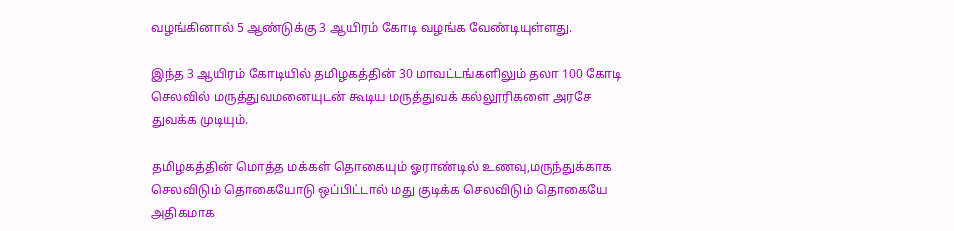வழங்கினால் 5 ஆண்டுக்கு 3 ஆயிரம் கோடி வழங்க வேண்டியுள்ளது.

இந்த 3 ஆயிரம் கோடியில் தமிழகத்தின் 30 மாவட்டங்களிலும் தலா 100 கோடி செலவில் மருத்துவமனையுடன் கூடிய மருத்துவக் கல்லூரிகளை அரசே துவக்க முடியும்.

தமிழகத்தின் மொத்த மக்கள் தொகையும் ஓராண்டில் உணவு,மருந்துக்காக செலவிடும் தொகையோடு ஒப்பிட்டால் மது குடிக்க செலவிடும் தொகையே அதிகமாக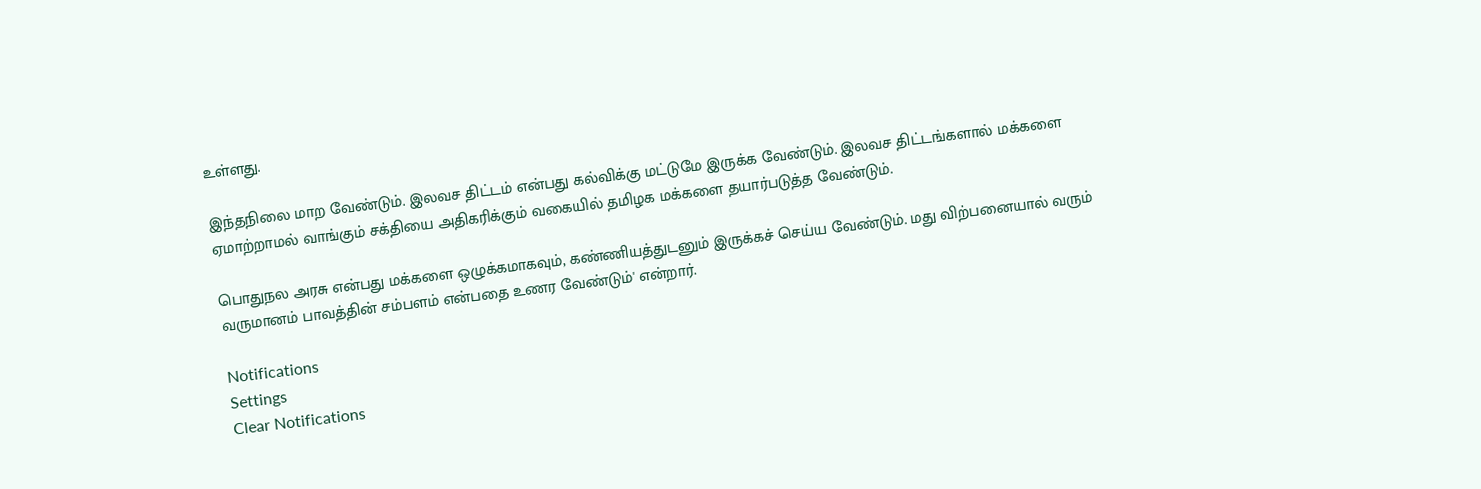உள்ளது.

இந்தநிலை மாற வேண்டும். இலவச திட்டம் என்பது கல்விக்கு மட்டுமே இருக்க வேண்டும். இலவச திட்டங்களால் மக்களை ஏமாற்றாமல் வாங்கும் சக்தியை அதிகரிக்கும் வகையில் தமிழக மக்களை தயார்படுத்த வேண்டும்.

பொதுநல அரசு என்பது மக்களை ஒழுக்கமாகவும், கண்ணியத்துடனும் இருக்கச் செய்ய வேண்டும். மது விற்பனையால் வரும் வருமானம் பாவத்தின் சம்பளம் என்பதை உணர வேண்டும்' என்றார்.

Notifications
Settings
Clear Notifications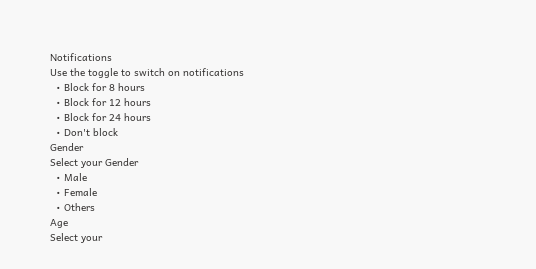Notifications
Use the toggle to switch on notifications
  • Block for 8 hours
  • Block for 12 hours
  • Block for 24 hours
  • Don't block
Gender
Select your Gender
  • Male
  • Female
  • Others
Age
Select your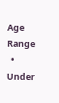Age Range
  • Under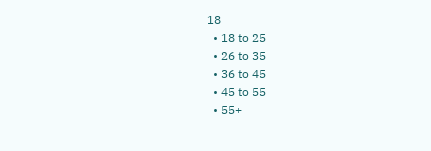18
  • 18 to 25
  • 26 to 35
  • 36 to 45
  • 45 to 55
  • 55+